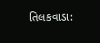તિલકવાડા: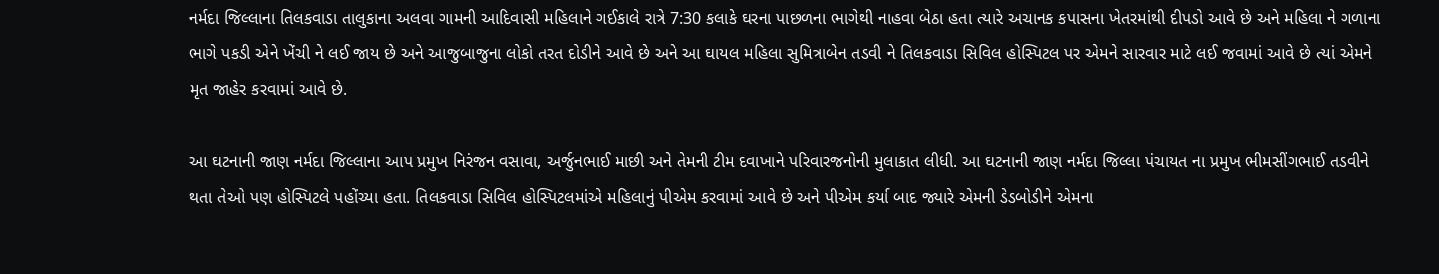નર્મદા જિલ્લાના તિલકવાડા તાલુકાના અલવા ગામની આદિવાસી મહિલાને ગઈકાલે રાત્રે 7:30 કલાકે ઘરના પાછળના ભાગેથી નાહવા બેઠા હતા ત્યારે અચાનક કપાસના ખેતરમાંથી દીપડો આવે છે અને મહિલા ને ગળાના ભાગે પકડી એને ખેંચી ને લઈ જાય છે અને આજુબાજુના લોકો તરત દોડીને આવે છે અને આ ઘાયલ મહિલા સુમિત્રાબેન તડવી ને તિલકવાડા સિવિલ હોસ્પિટલ પર એમને સારવાર માટે લઈ જવામાં આવે છે ત્યાં એમને મૃત જાહેર કરવામાં આવે છે.

આ ઘટનાની જાણ નર્મદા જિલ્લાના આપ પ્રમુખ નિરંજન વસાવા, અર્જુનભાઈ માછી અને તેમની ટીમ દવાખાને પરિવારજનોની મુલાકાત લીધી. આ ઘટનાની જાણ નર્મદા જિલ્લા પંચાયત ના પ્રમુખ ભીમસીંગભાઈ તડવીને થતા તેઓ પણ હોસ્પિટલે પહોંચ્યા હતા. તિલકવાડા સિવિલ હોસ્પિટલમાંએ મહિલાનું પીએમ કરવામાં આવે છે અને પીએમ કર્યા બાદ જ્યારે એમની ડેડબોડીને એમના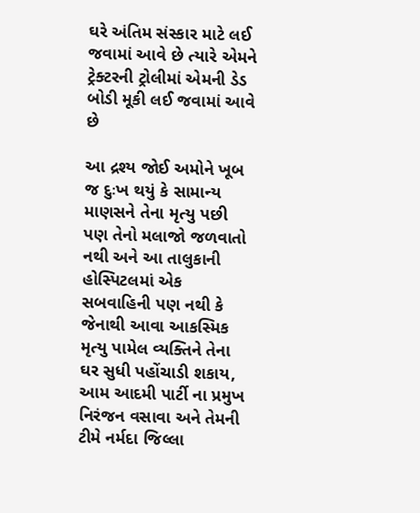ઘરે અંતિમ સંસ્કાર માટે લઈ જવામાં આવે છે ત્યારે એમને ટ્રેક્ટરની ટ્રોલીમાં એમની ડેડ બોડી મૂકી લઈ જવામાં આવે છે

આ દ્રશ્ય જોઈ અમોને ખૂબ જ દુઃખ થયું કે સામાન્ય માણસને તેના મૃત્યુ પછી પણ તેનો મલાજો જળવાતો નથી અને આ તાલુકાની હોસ્પિટલમાં એક સબવાહિની પણ નથી કે જેનાથી આવા આકસ્મિક મૃત્યુ પામેલ વ્યક્તિને તેના ઘર સુધી પહોંચાડી શકાય, આમ આદમી પાર્ટી ના પ્રમુખ નિરંજન વસાવા અને તેમની ટીમે નર્મદા જિલ્લા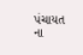પંચાયત ના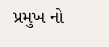પ્રમુખ નો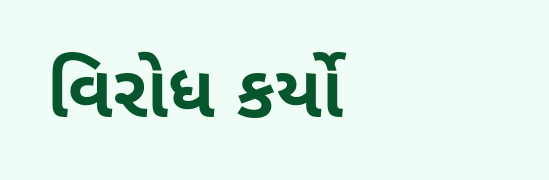વિરોધ કર્યો